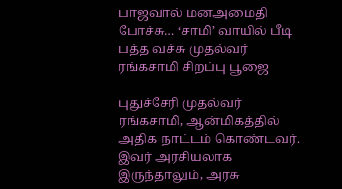பாஜவால் மனஅமைதி போச்சு… ‘சாமி’ வாயில் பீடி பத்த வச்சு முதல்வர் ரங்கசாமி சிறப்பு பூஜை

புதுச்சேரி முதல்வர் ரங்கசாமி, ஆன்மிகத்தில் அதிக நாட்டம் கொண்டவர். இவர் அரசியலாக இருந்தாலும், அரசு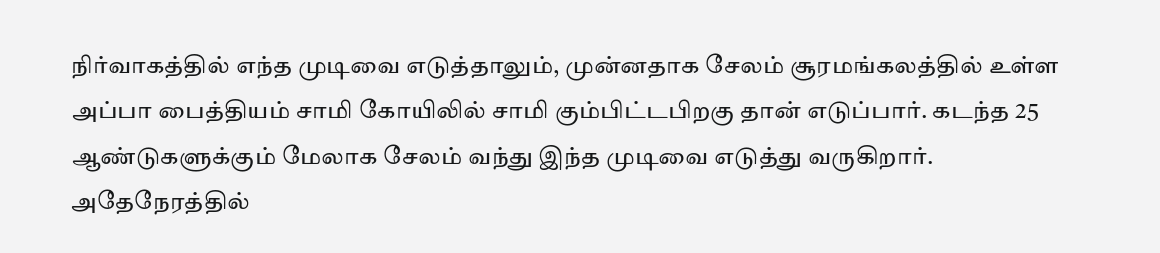நிர்வாகத்தில் எந்த முடிவை எடுத்தாலும், முன்னதாக சேலம் சூரமங்கலத்தில் உள்ள அப்பா பைத்தியம் சாமி கோயிலில் சாமி கும்பிட்டபிறகு தான் எடுப்பார். கடந்த 25 ஆண்டுகளுக்கும் மேலாக சேலம் வந்து இந்த முடிவை எடுத்து வருகிறார். அதேநேரத்தில்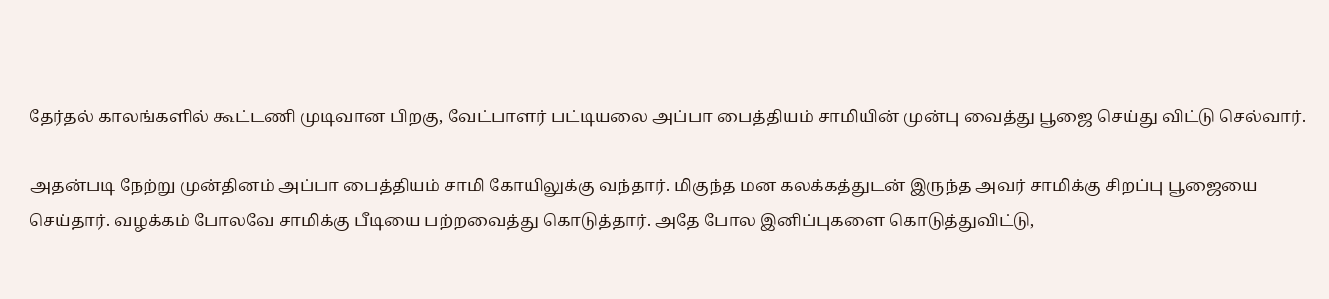தேர்தல் காலங்களில் கூட்டணி முடிவான பிறகு, வேட்பாளர் பட்டியலை அப்பா பைத்தியம் சாமியின் முன்பு வைத்து பூஜை செய்து விட்டு செல்வார்.

அதன்படி நேற்று முன்தினம் அப்பா பைத்தியம் சாமி கோயிலுக்கு வந்தார். மிகுந்த மன கலக்கத்துடன் இருந்த அவர் சாமிக்கு சிறப்பு பூஜையை செய்தார். வழக்கம் போலவே சாமிக்கு பீடியை பற்றவைத்து கொடுத்தார். அதே போல இனிப்புகளை கொடுத்துவிட்டு,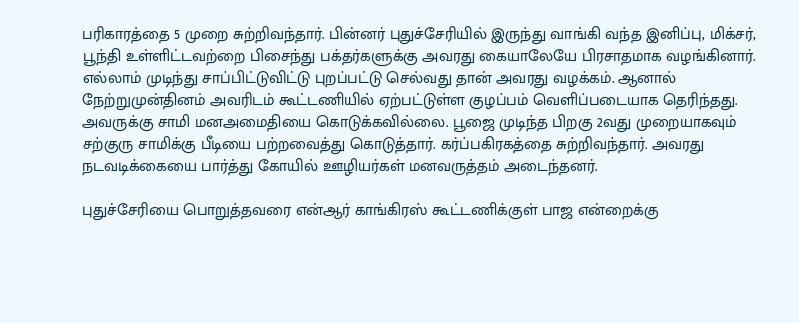பரிகாரத்தை 5 முறை சுற்றிவந்தார். பின்னர் புதுச்சேரியில் இருந்து வாங்கி வந்த இனிப்பு, மிக்சர், பூந்தி உள்ளிட்டவற்றை பிசைந்து பக்தர்களுக்கு அவரது கையாலேயே பிரசாதமாக வழங்கினார். எல்லாம் முடிந்து சாப்பிட்டுவிட்டு புறப்பட்டு செல்வது தான் அவரது வழக்கம். ஆனால் நேற்றுமுன்தினம் அவரிடம் கூட்டணியில் ஏற்பட்டுள்ள குழப்பம் வெளிப்படையாக தெரிந்தது. அவருக்கு சாமி மனஅமைதியை கொடுக்கவில்லை. பூஜை முடிந்த பிறகு 2வது முறையாகவும் சற்குரு சாமிக்கு பீடியை பற்றவைத்து கொடுத்தார். கர்ப்பகிரகத்தை சுற்றிவந்தார். அவரது நடவடிக்கையை பார்த்து கோயில் ஊழியர்கள் மனவருத்தம் அடைந்தனர்.

புதுச்சேரியை பொறுத்தவரை என்ஆர் காங்கிரஸ் கூட்டணிக்குள் பாஜ என்றைக்கு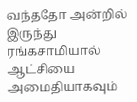வந்ததோ அன்றில் இருந்து ரங்கசாமியால் ஆட்சியை அமைதியாகவும்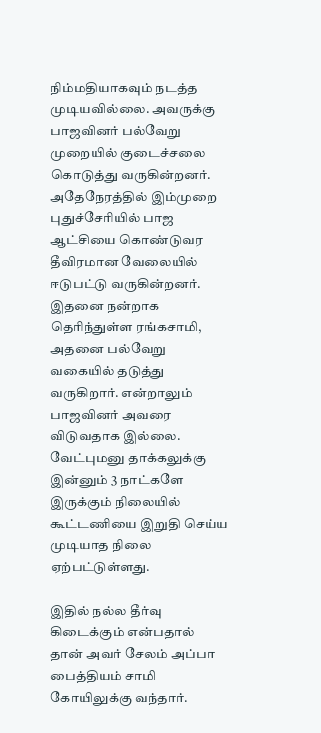நிம்மதியாகவும் நடத்த முடியவில்லை. அவருக்கு பாஜவினர் பல்வேறு முறையில் குடைச்சலை கொடுத்து வருகின்றனர். அதேநேரத்தில் இம்முறை புதுச்சேரியில் பாஜ ஆட்சியை கொண்டுவர தீவிரமான வேலையில் ஈடுபட்டு வருகின்றனர். இதனை நன்றாக தெரிந்துள்ள ரங்கசாமி, அதனை பல்வேறு வகையில் தடுத்து வருகிறார். என்றாலும் பாஜவினர் அவரை விடுவதாக இல்லை. வேட்புமனு தாக்கலுக்கு இன்னும் 3 நாட்களே இருக்கும் நிலையில் கூட்டணியை இறுதி செய்ய முடியாத நிலை ஏற்பட்டுள்ளது.

இதில் நல்ல தீர்வு கிடைக்கும் என்பதால் தான் அவர் சேலம் அப்பா பைத்தியம் சாமி கோயிலுக்கு வந்தார்.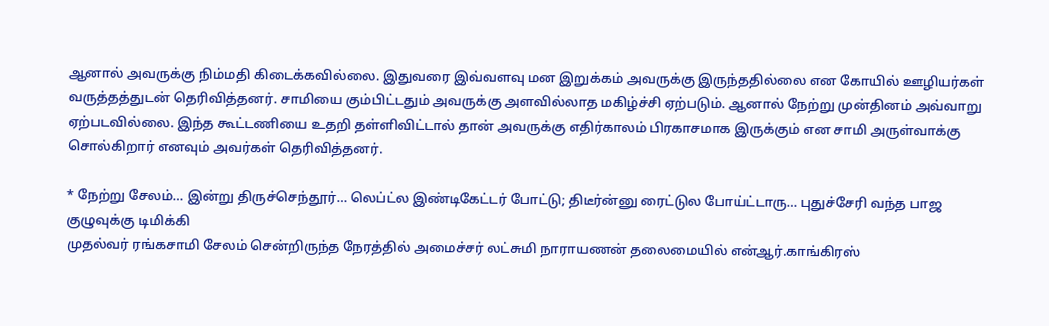ஆனால் அவருக்கு நிம்மதி கிடைக்கவில்லை. இதுவரை இவ்வளவு மன இறுக்கம் அவருக்கு இருந்ததில்லை என கோயில் ஊழியர்கள் வருத்தத்துடன் தெரிவித்தனர். சாமியை கும்பிட்டதும் அவருக்கு அளவில்லாத மகிழ்ச்சி ஏற்படும். ஆனால் நேற்று முன்தினம் அவ்வாறு ஏற்படவில்லை. இந்த கூட்டணியை உதறி தள்ளிவிட்டால் தான் அவருக்கு எதிர்காலம் பிரகாசமாக இருக்கும் என சாமி அருள்வாக்கு சொல்கிறார் எனவும் அவர்கள் தெரிவித்தனர்.

* நேற்று சேலம்… இன்று திருச்செந்தூர்… லெப்ட்ல இண்டிகேட்டர் போட்டு; திடீர்ன்னு ரைட்டுல போய்ட்டாரு… புதுச்சேரி வந்த பாஜ குழுவுக்கு டிமிக்கி
முதல்வர் ரங்கசாமி சேலம் சென்றிருந்த நேரத்தில் அமைச்சர் லட்சுமி நாராயணன் தலைமையில் என்ஆர்.காங்கிரஸ்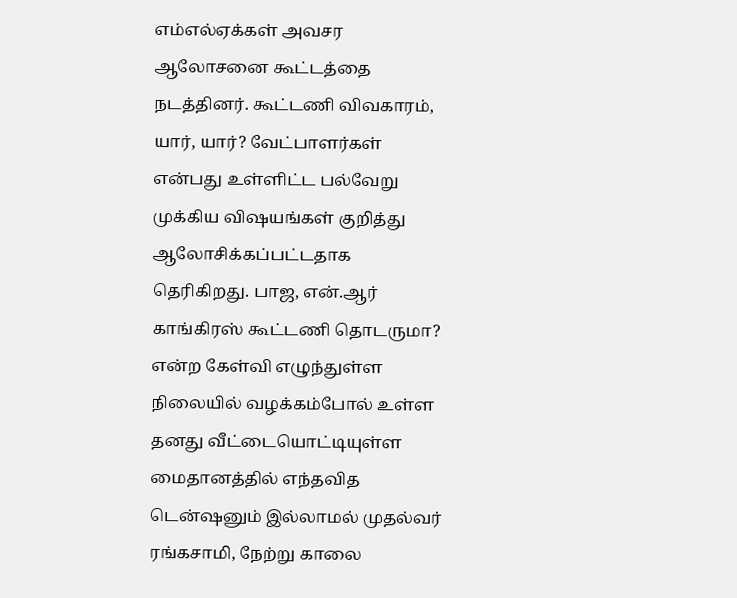எம்எல்ஏக்கள் அவசர ஆலோசனை கூட்டத்தை நடத்தினர். கூட்டணி விவகாரம், யார், யார்? வேட்பாளர்கள் என்பது உள்ளிட்ட பல்வேறு முக்கிய விஷயங்கள் குறித்து ஆலோசிக்கப்பட்டதாக தெரிகிறது. பாஜ, என்.ஆர் காங்கிரஸ் கூட்டணி தொடருமா? என்ற கேள்வி எழுந்துள்ள நிலையில் வழக்கம்போல் உள்ள தனது வீட்டையொட்டியுள்ள மைதானத்தில் எந்தவித டென்ஷனும் இல்லாமல் முதல்வர் ரங்கசாமி, நேற்று காலை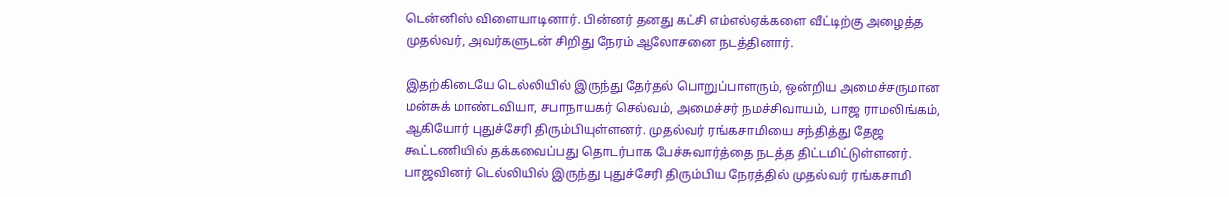டென்னிஸ் விளையாடினார். பின்னர் தனது கட்சி எம்எல்ஏக்களை வீட்டிற்கு அழைத்த முதல்வர், அவர்களுடன் சிறிது நேரம் ஆலோசனை நடத்தினார்.

இதற்கிடையே டெல்லியில் இருந்து தேர்தல் பொறுப்பாளரும், ஒன்றிய அமைச்சருமான மன்சுக் மாண்டவியா, சபாநாயகர் செல்வம், அமைச்சர் நமச்சிவாயம், பாஜ ராமலிங்கம், ஆகியோர் புதுச்சேரி திரும்பியுள்ளனர். முதல்வர் ரங்கசாமியை சந்தித்து தேஜ கூட்டணியில் தக்கவைப்பது தொடர்பாக பேச்சுவார்த்தை நடத்த திட்டமிட்டுள்ளனர். பாஜவினர் டெல்லியில் இருந்து புதுச்சேரி திரும்பிய நேரத்தில் முதல்வர் ரங்கசாமி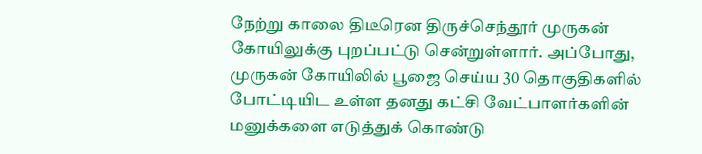நேற்று காலை திடீரென திருச்செந்தூர் முருகன் கோயிலுக்கு புறப்பட்டு சென்றுள்ளார். அப்போது, முருகன் கோயிலில் பூஜை செய்ய 30 தொகுதிகளில் போட்டியிட உள்ள தனது கட்சி வேட்பாளர்களின் மனுக்களை எடுத்துக் கொண்டு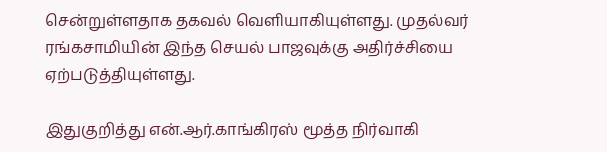சென்றுள்ளதாக தகவல் வெளியாகியுள்ளது. முதல்வர் ரங்கசாமியின் இந்த செயல் பாஜவுக்கு அதிர்ச்சியை ஏற்படுத்தியுள்ளது.

இதுகுறித்து என்.ஆர்.காங்கிரஸ் மூத்த நிர்வாகி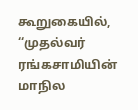கூறுகையில், ‘‘முதல்வர் ரங்கசாமியின் மாநில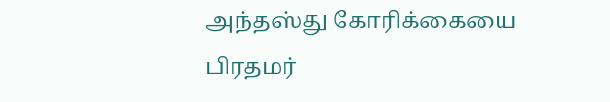அந்தஸ்து கோரிக்கையை பிரதமர்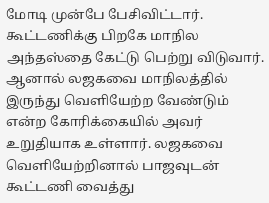மோடி முன்பே பேசிவிட்டார். கூட்டணிக்கு பிறகே மாநில அந்தஸ்தை கேட்டு பெற்று விடுவார். ஆனால் லஜகவை மாநிலத்தில் இருந்து வெளியேற்ற வேண்டும் என்ற கோரிக்கையில் அவர் உறுதியாக உள்ளார். லஜகவை வெளியேற்றினால் பாஜவுடன் கூட்டணி வைத்து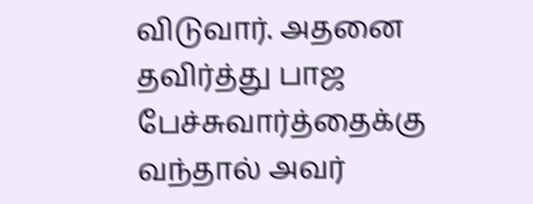விடுவார். அதனை தவிர்த்து பாஜ பேச்சுவார்த்தைக்கு வந்தால் அவர்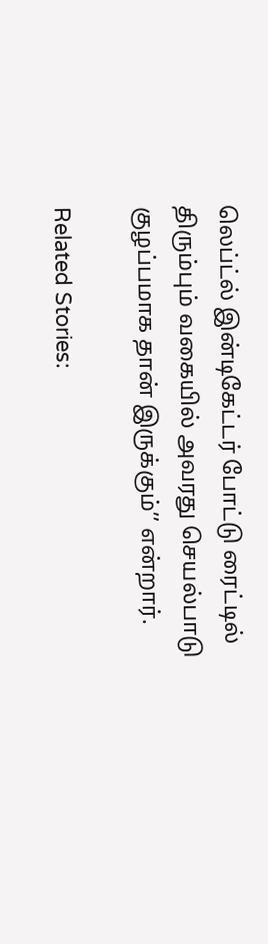லெப்ட்ல் இன்டிகேட்டர் போட்டு ரைட்டில் திரும்பும் வகையில் அவரது செயல்பாடு குழப்பமாக தான் இருக்கும்’’ என்றார்.

Related Stories: